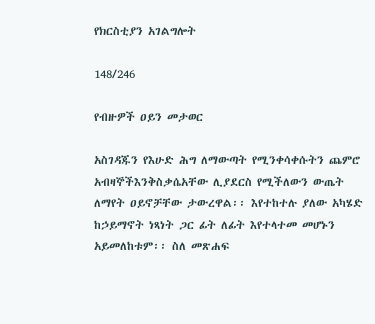የክርስቲያን አገልግሎት

148/246

የብዙዎች ዐይን መታወር

አስገዳጁን የእሁድ ሕግ ለማውጣት የሚንቀሳቀሱትን ጨምሮ አብዛኞችእንቅስቃሴአቸው ሊያደርስ የሚችለውን ውጤት ለማየት ዐይኖቻቸው ታውረዋል፡፡ እየተከተሉ ያለው አካሄድ ከኃይማኖት ነጻነት ጋር ፊት ለፊት እየተላተመ መሆኑን አይመለከቱም፡፡ ስለ መጽሐፍ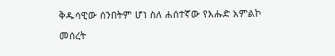ቅዱሳዊው ሰንበትም ሆነ ስለ ሐሰተኛው የእሑድ አምልኮ መሰረት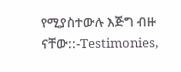የሚያስተውሉ እጅግ ብዙ ናቸው::-Testimonies,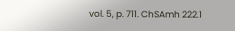vol. 5, p. 711. ChSAmh 222.1